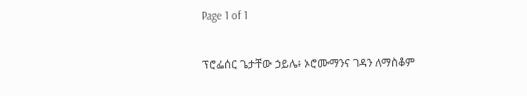Page 1 of 1

ፕሮፌሰር ጌታቸው ኃይሌ፥ ኦሮሙማንና ገዳን ለማስቆም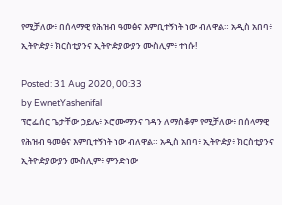የሚቻለው፥ በሰላማዊ የሕዝብ ዓመፅና እምቢተኝነት ነው ብለዋል። አዲስ አበባ፥ ኢትዮዽያ፥ ክርስቲያንና ኢትዮዽያውያን ሙስሊም፥ ተነሱ!

Posted: 31 Aug 2020, 00:33
by EwnetYashenifal
ፕሮፌሰር ጌታቸው ኃይሌ፥ ኦሮሙማንና ገዳን ለማስቆም የሚቻለው፥ በሰላማዊ የሕዝብ ዓመፅና እምቢተኝነት ነው ብለዋል። አዲስ አበባ፥ ኢትዮዽያ፥ ክርስቲያንና ኢትዮዽያውያን ሙስሊም፥ ምንድነው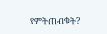የምትጠብቁት?